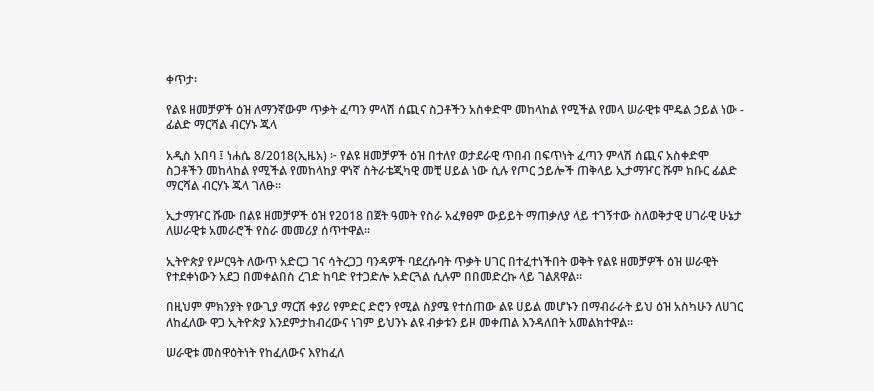ቀጥታ፡

የልዩ ዘመቻዎች ዕዝ ለማንኛውም ጥቃት ፈጣን ምላሽ ሰጪና ስጋቶችን አስቀድሞ መከላከል የሚችል የመላ ሠራዊቱ ሞዴል ኃይል ነው - ፊልድ ማርሻል ብርሃኑ ጁላ

አዲስ አበባ ፤ ነሐሴ 8/2018(ኢዜአ) ፦ የልዩ ዘመቻዎች ዕዝ በተለየ ወታደራዊ ጥበብ በፍጥነት ፈጣን ምላሽ ሰጪና አስቀድሞ ስጋቶችን መከላከል የሚችል የመከላከያ ዋነኛ ስትራቴጂካዊ መቺ ሀይል ነው ሲሉ የጦር ኃይሎች ጠቅላይ ኢታማዦር ሹም ክቡር ፊልድ ማርሻል ብርሃኑ ጁላ ገለፁ፡፡

ኢታማዦር ሹሙ በልዩ ዘመቻዎች ዕዝ የ2018 በጀት ዓመት የስራ አፈፃፀም ውይይት ማጠቃለያ ላይ ተገኝተው ስለወቅታዊ ሀገራዊ ሁኔታ ለሠራዊቱ አመራሮች የስራ መመሪያ ሰጥተዋል፡፡

ኢትዮጵያ የሥርዓት ለውጥ አድርጋ ገና ሳትረጋጋ ባንዳዎች ባደረሱባት ጥቃት ሀገር በተፈተነችበት ወቅት የልዩ ዘመቻዎች ዕዝ ሠራዊት የተደቀነውን አደጋ በመቀልበስ ረገድ ከባድ የተጋድሎ አድርጓል ሲሉም በበመድረኩ ላይ ገልጸዋል።

በዚህም ምክንያት የውጊያ ማርሽ ቀያሪ የምድር ድሮን የሚል ስያሜ የተሰጠው ልዩ ሀይል መሆኑን በማብራራት ይህ ዕዝ አስካሁን ለሀገር ለከፈለው ዋጋ ኢትዮጵያ እንደምታከብረውና ነገም ይህንኑ ልዩ ብቃቱን ይዞ መቀጠል እንዳለበት አመልክተዋል፡፡

ሠራዊቱ መስዋዕትነት የከፈለውና እየከፈለ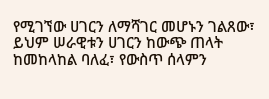የሚገኘው ሀገርን ለማሻገር መሆኑን ገልጸው፣ ይህም ሠራዊቱን ሀገርን ከውጭ ጠላት ከመከላከል ባለፈ፣ የውስጥ ሰላምን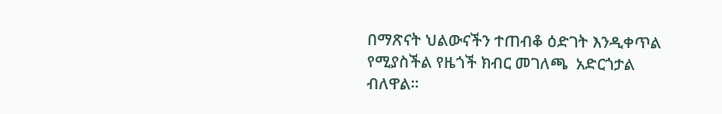በማጽናት ህልውናችን ተጠብቆ ዕድገት እንዲቀጥል የሚያስችል የዜጎች ክብር መገለጫ  አድርጎታል ብለዋል።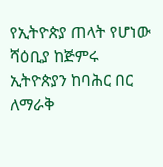የኢትዮጵያ ጠላት የሆነው ሻዕቢያ ከጅምሩ ኢትዮጵያን ከባሕር በር ለማራቅ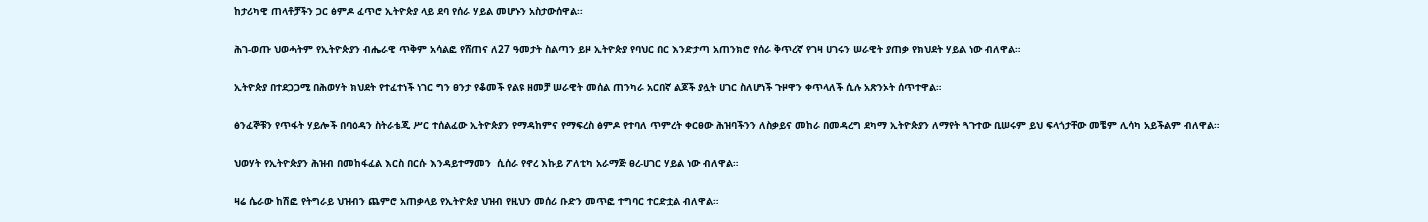ከታሪካዊ ጠላቶቻችን ጋር ፅምዶ ፈጥሮ ኢትዮጵያ ላይ ደባ የሰራ ሃይል መሆኑን አስታውሰዋል፡፡

ሕገ-ወጡ ህወሓትም የኢትዮጵያን ብሔራዊ ጥቅም አሳልፎ የሸጠና ለ27 ዓመታት ስልጣን ይዞ ኢትዮጵያ የባህር በር እንድታጣ አጠንክሮ የሰራ ቅጥረኛ የገዛ ሀገሩን ሠራዊት ያጠቃ የክህደት ሃይል ነው ብለዋል።

ኢትዮጵያ በተደጋጋሚ በሕወሃት ክህደት የተፈተነች ነገር ግን ፀንታ የቆመች የልዩ ዘመቻ ሠራዊት መሰል ጠንካራ አርበኛ ልጆች ያሏት ሀገር ስለሆነች ጉዞዋን ቀጥላለች ሲሉ አጽንኦት ሰጥተዋል።

ፅንፈኞቹን የጥፋት ሃይሎች በባዕዳን ስትራቴጂ ሥር ተሰልፈው ኢትዮጵያን የማዳከምና የማፍረስ ፅምዶ የተባለ ጥምረት ቀርፀው ሕዝባችንን ለስቃይና መከራ በመዳረግ ደካማ ኢትዮጵያን ለማየት ጓጉተው ቢሠሩም ይህ ፍላጎታቸው መቼም ሊሳካ አይችልም ብለዋል።

ህወሃት የኢትዮጵያን ሕዝብ በመከፋፈል እርስ በርሱ እንዳይተማመን  ሲሰራ የኖረ እኩይ ፖለቲካ አራማጅ ፀረ-ሀገር ሃይል ነው ብለዋል።

ዛሬ ሴራው ከሽፎ የትግራይ ህዝብን ጨምሮ አጠቃላይ የኢትዮጵያ ህዝብ የዚህን መሰሪ ቡድን መጥፎ ተግባር ተርድቷል ብለዋል።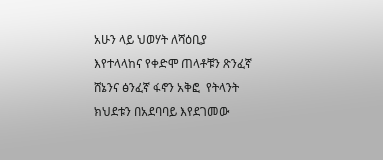አሁን ላይ ህወሃት ለሻዕቢያ እየተላላከና የቀድሞ ጠላቶቹን ጽንፈኛ ሸኔንና ፅንፈኛ ፋኖን አቅፎ  የትላንት ክህደቱን በአደባባይ እየደገመው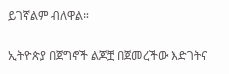ይገኛልም ብለዋል።

ኢትዮጵያ በጀግኖች ልጆቿ በጀመረችው እድገትና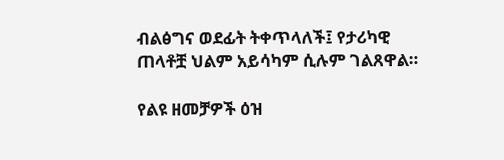ብልፅግና ወደፊት ትቀጥላለች፤ የታሪካዊ ጠላቶቿ ህልም አይሳካም ሲሉም ገልጸዋል።

የልዩ ዘመቻዎች ዕዝ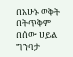በአሁኑ ወቅት በትጥቅም በሰው ሀይል ግንባታ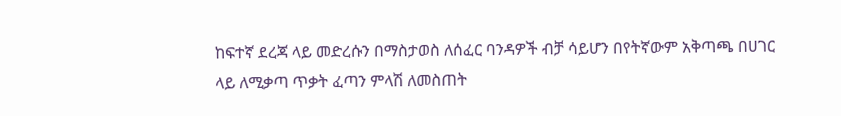ከፍተኛ ደረጃ ላይ መድረሱን በማስታወስ ለሰፈር ባንዳዎች ብቻ ሳይሆን በየትኛውም አቅጣጫ በሀገር ላይ ለሚቃጣ ጥቃት ፈጣን ምላሽ ለመስጠት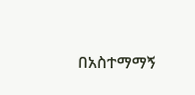በአስተማማኝ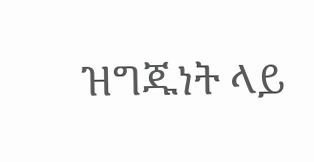ዝግጁነት ላይ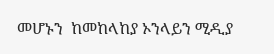መሆኑን  ከመከላከያ ኦንላይን ሚዲያ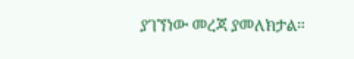ያገኘነው መረጃ ያመለክታል።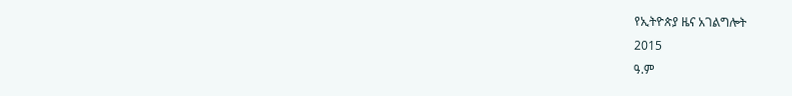የኢትዮጵያ ዜና አገልግሎት
2015
ዓ.ም